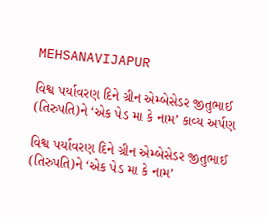MEHSANAVIJAPUR

વિશ્વ પર્યાવરણ દિને ગ્રીન એમ્બેસેડર જીતુભાઈ (તિરુપતિ)ને ‘એક પેડ મા કે નામ’ કાવ્ય અર્પણ

વિશ્વ પર્યાવરણ દિને ગ્રીન એમ્બેસેડર જીતુભાઈ (તિરુપતિ)ને ‘એક પેડ મા કે નામ’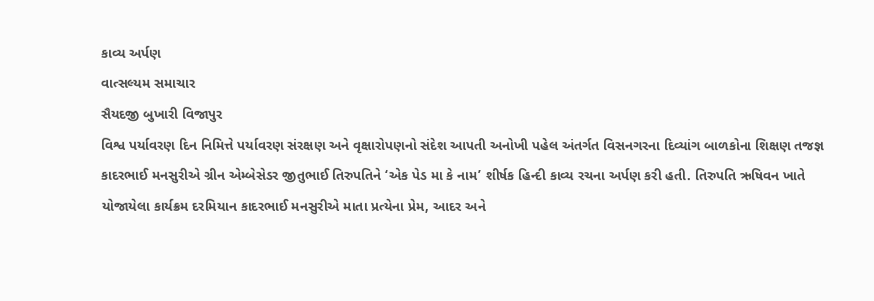કાવ્ય અર્પણ
વાત્સલ્યમ સમાચાર
સૈયદજી બુખારી વિજાપુર
વિશ્વ પર્યાવરણ દિન નિમિત્તે પર્યાવરણ સંરક્ષણ અને વૃક્ષારોપણનો સંદેશ આપતી અનોખી પહેલ અંતર્ગત વિસનગરના દિવ્યાંગ બાળકોના શિક્ષણ તજજ્ઞ કાદરભાઈ મનસુરીએ ગ્રીન એમ્બેસેડર જીતુભાઈ તિરુપતિને ‘એક પેડ મા કે નામ’ શીર્ષક હિન્દી કાવ્ય રચના અર્પણ કરી હતી. તિરુપતિ ઋષિવન ખાતે યોજાયેલા કાર્યક્રમ દરમિયાન કાદરભાઈ મનસુરીએ માતા પ્રત્યેના પ્રેમ, આદર અને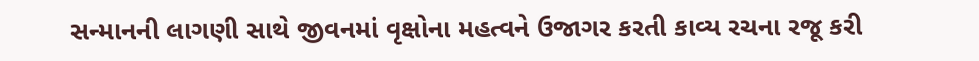સન્માનની લાગણી સાથે જીવનમાં વૃક્ષોના મહત્વને ઉજાગર કરતી કાવ્ય રચના રજૂ કરી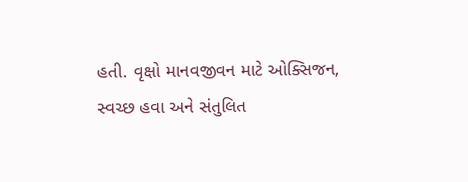હતી. વૃક્ષો માનવજીવન માટે ઓક્સિજન, સ્વચ્છ હવા અને સંતુલિત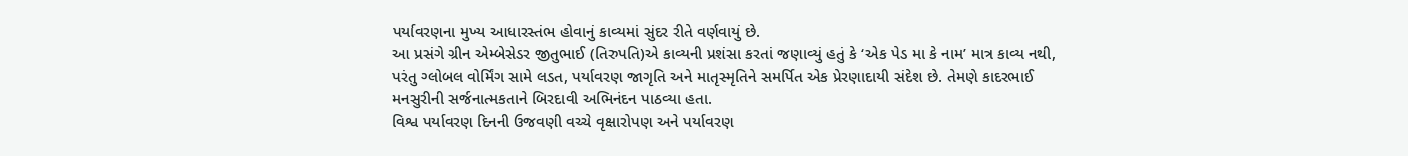પર્યાવરણના મુખ્ય આધારસ્તંભ હોવાનું કાવ્યમાં સુંદર રીતે વર્ણવાયું છે.
આ પ્રસંગે ગ્રીન એમ્બેસેડર જીતુભાઈ (તિરુપતિ)એ કાવ્યની પ્રશંસા કરતાં જણાવ્યું હતું કે ‘એક પેડ મા કે નામ’ માત્ર કાવ્ય નથી, પરંતુ ગ્લોબલ વોર્મિંગ સામે લડત, પર્યાવરણ જાગૃતિ અને માતૃસ્મૃતિને સમર્પિત એક પ્રેરણાદાયી સંદેશ છે. તેમણે કાદરભાઈ મનસુરીની સર્જનાત્મકતાને બિરદાવી અભિનંદન પાઠવ્યા હતા.
વિશ્વ પર્યાવરણ દિનની ઉજવણી વચ્ચે વૃક્ષારોપણ અને પર્યાવરણ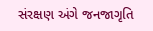સંરક્ષણ અંગે જનજાગૃતિ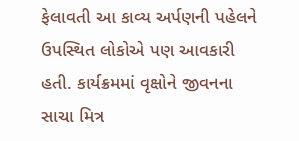ફેલાવતી આ કાવ્ય અર્પણની પહેલને ઉપસ્થિત લોકોએ પણ આવકારી હતી. કાર્યક્રમમાં વૃક્ષોને જીવનના સાચા મિત્ર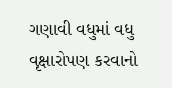ગણાવી વધુમાં વધુ વૃક્ષારોપણ કરવાનો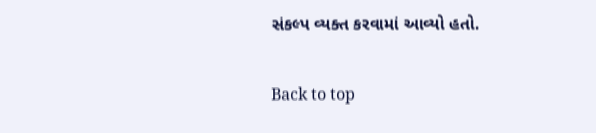સંકલ્પ વ્યક્ત કરવામાં આવ્યો હતો.

Back to top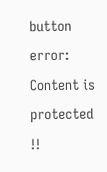button
error: Content is protected !!